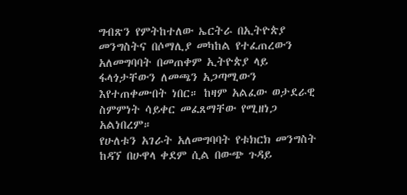ግብጽን የምትከተለው ኤርትራ በኢትዮጵያ መንግስትና በሶማሊያ መካከል የተፈጠረውን አለመግባባት በመጠቀም ኢትዮጵያ ላይ ፋላጎታቸውን ለመጫን አጋጣሚውን እየተጠቀሙበት ነበር። ከዛም አልፈው ወታደራዊ ስምምነት ሳይቀር መፈጸማቸው የሚዘነጋ አልነበረም።
የሁለቱን አገራት አለመግባባት የቱክርክ መንግስት ከዳኘ በሁዋላ ቀደም ሲል በውጭ ጉዳይ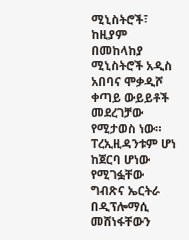ሚኒስትሮች፣ ከዚያም በመከላከያ ሚኒስትሮች አዲስ አበባና ሞቃዲሾ ቀጣይ ውይይቶች መደረገቻው የሚታወስ ነው። ፐረኢዚዳንቱም ሆነ ከጀርባ ሆነው የሚገፏቸው ግብጽና ኤርትራ በዲፕሎማሲ መሸነፋቸውን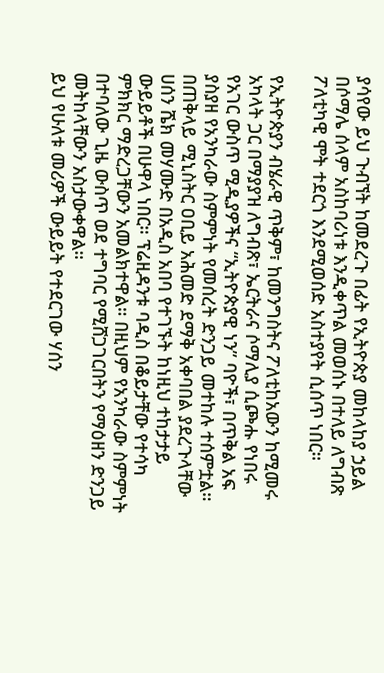ያሳየው ይህ ጉብኘት ከመደረጉ በፊት የኢትዮጵያ መከላከያ ኃይል በሶማሌ ሰላም አስከባሪነቱ እንዲቀጥል መወሰኑ በተለይ ለግብጽ ፖለቲካዊ ሞት ተደርጎ እንደሚወሰድ አስተያየት ሲሰጥ ነበር።

የኢትዮጵያን ብሄራዊ ጥቅም፣ ከመንግስትና ፖለቲከአውን ከሚመሩ አካላት ጋር በማያያዝ ለግብጽ፣ ኤርትራና ሶማሊያ ሲጮሑ የነበሩ የአገር ውስጥ ሚዲያዎችና “ኢትዮጵያዊ ነን” ባዮች፣ በጥቅል አፍ ያስያዘ የአንካራው ስምምነት የመሰረት ድንጋይ መተከሉ ተሰምቷል።
በጠቅላይ ሚኒስትር ዐቢይ አሕመድ ደማቅ አቀባበል ያደረጉላቸው ሀሰን ሼክ መሃሙድ በአዲስ አበባ የተገኙት ከነዚህ ተከታታይ ውይይቶች በሁዋላ ነበር። ፕሬዚዳንቱ ባዲስ በቆይታቸው የተሳካ ምክክር ማድረጋቸውን አመልክተዋል። በዚህም የአንካራው ስምምነት በተባለው ጊዜ ውስጥ ወደ ተግባር የሚሸጋገርበትን የማዕዘን ድንጋይ መትከላቸውን አስታውቀዋል።
ይህ የሁለቱ መሪዎች ውይይት የተደርገው ሃሰን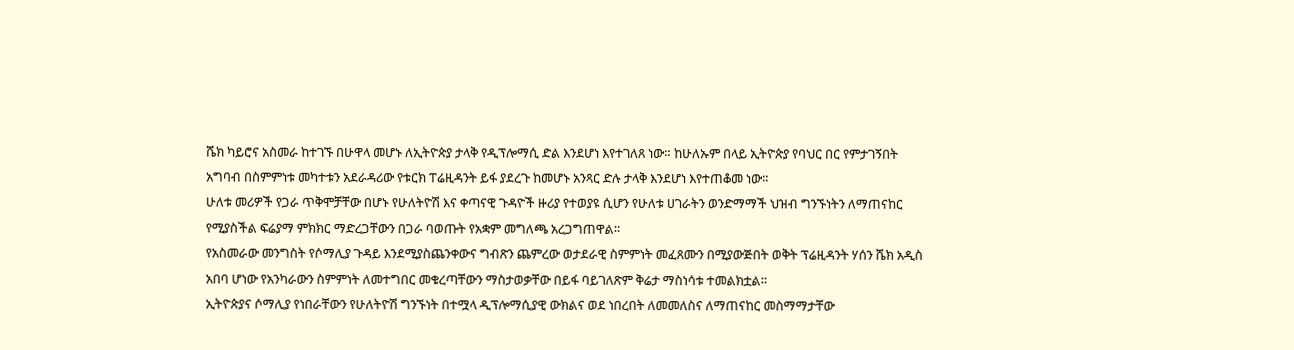ሼክ ካይሮና አስመራ ከተገኙ በሁዋላ መሆኑ ለኢትዮጵያ ታላቅ የዲፕሎማሲ ድል እንደሆነ እየተገለጸ ነው። ከሁለኡም በላይ ኢትዮጵያ የባህር በር የምታገኝበት አግባብ በስምምነቱ መካተቱን አደራዳሪው የቱርክ ፐሬዚዳንት ይፋ ያደረጉ ከመሆኑ አንጻር ድሉ ታላቅ እንደሆነ እየተጠቆመ ነው።
ሁለቱ መሪዎች የጋራ ጥቅሞቻቸው በሆኑ የሁለትዮሽ እና ቀጣናዊ ጉዳዮች ዙሪያ የተወያዩ ሲሆን የሁለቱ ሀገራትን ወንድማማች ህዝብ ግንኙነትን ለማጠናከር የሚያስችል ፍሬያማ ምክክር ማድረጋቸውን በጋራ ባወጡት የአቋም መግለጫ አረጋግጠዋል።
የአስመራው መንግስት የሶማሊያ ጉዳይ እንደሚያስጨንቀውና ግብጽን ጨምረው ወታደራዊ ስምምነት መፈጸሙን በሚያውጅበት ወቅት ፕሬዚዳንት ሃሰን ሼክ አዲስ አበባ ሆነው የአንካራውን ስምምነት ለመተግበር መቁረጣቸውን ማስታወቃቸው በይፋ ባይገለጽም ቅሬታ ማስነሳቱ ተመልክቷል።
ኢትዮጵያና ሶማሊያ የነበራቸውን የሁለትዮሽ ግንኙነት በተሟላ ዲፕሎማሲያዊ ውክልና ወደ ነበረበት ለመመለስና ለማጠናከር መስማማታቸው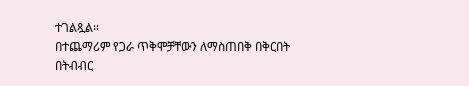ተገልጿል።
በተጨማሪም የጋራ ጥቅሞቻቸውን ለማስጠበቅ በቅርበት በትብብር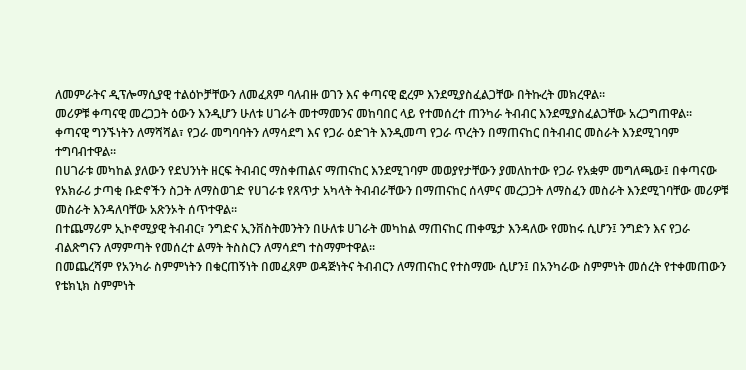ለመምራትና ዲፕሎማሲያዊ ተልዕኮቻቸውን ለመፈጸም ባለብዙ ወገን እና ቀጣናዊ ፎረም እንደሚያስፈልጋቸው በትኩረት መክረዋል።
መሪዎቹ ቀጣናዊ መረጋጋት ዕውን እንዲሆን ሁለቱ ሀገራት መተማመንና መከባበር ላይ የተመሰረተ ጠንካራ ትብብር እንደሚያስፈልጋቸው አረጋግጠዋል።
ቀጣናዊ ግንኙነትን ለማሻሻል፣ የጋራ መግባባትን ለማሳደግ እና የጋራ ዕድገት እንዲመጣ የጋራ ጥረትን በማጠናከር በትብብር መስራት እንደሚገባም ተግባብተዋል።
በሀገራቱ መካከል ያለውን የደህንነት ዘርፍ ትብብር ማስቀጠልና ማጠናከር እንደሚገባም መወያየታቸውን ያመለከተው የጋራ የአቋም መግለጫው፤ በቀጣናው የአክራሪ ታጣቂ ቡድኖችን ስጋት ለማስወገድ የሀገራቱ የጸጥታ አካላት ትብብራቸውን በማጠናከር ሰላምና መረጋጋት ለማስፈን መስራት እንደሚገባቸው መሪዎቹ መስራት እንዳለባቸው አጽንኦት ሰጥተዋል።
በተጨማሪም ኢኮኖሚያዊ ትብብር፣ ንግድና ኢንቨስትመንትን በሁለቱ ሀገራት መካከል ማጠናከር ጠቀሜታ እንዳለው የመከሩ ሲሆን፤ ንግድን እና የጋራ ብልጽግናን ለማምጣት የመሰረተ ልማት ትስስርን ለማሳደግ ተስማምተዋል።
በመጨረሻም የአንካራ ስምምነትን በቁርጠኝነት በመፈጸም ወዳጅነትና ትብብርን ለማጠናከር የተስማሙ ሲሆን፤ በአንካራው ስምምነት መሰረት የተቀመጠውን የቴክኒክ ስምምነት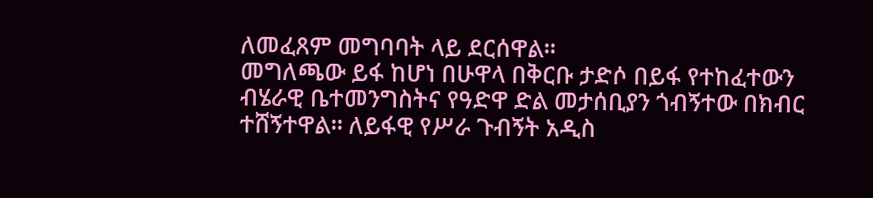ለመፈጸም መግባባት ላይ ደርሰዋል።
መግለጫው ይፋ ከሆነ በሁዋላ በቅርቡ ታድሶ በይፋ የተከፈተውን ብሄራዊ ቤተመንግስትና የዓድዋ ድል መታሰቢያን ጎብኝተው በክብር ተሸኝተዋል። ለይፋዊ የሥራ ጉብኝት አዲስ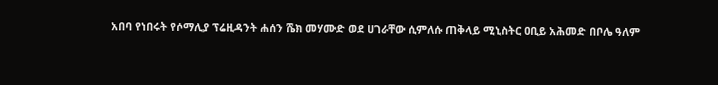አበባ የነበሩት የሶማሊያ ፕሬዚዳንት ሐሰን ሼክ መሃሙድ ወደ ሀገራቸው ሲምለሱ ጠቅላይ ሚኒስትር ዐቢይ አሕመድ በቦሌ ዓለም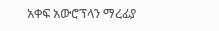አቀፍ አውሮፕላን ማረፊያ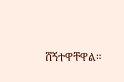ሸኝተዋቸዋል።